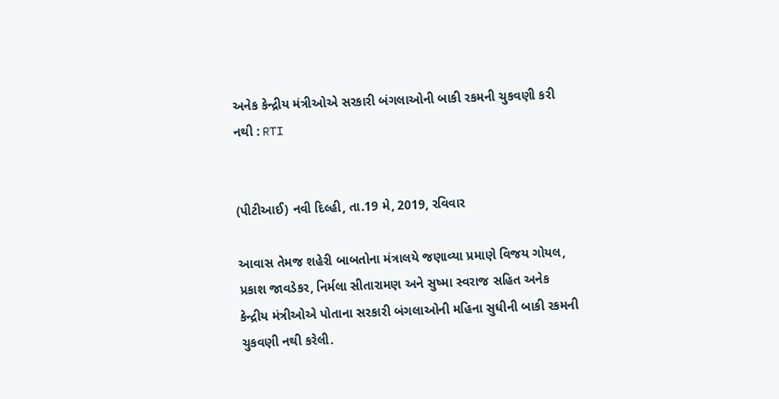અનેક કેન્દ્રીય મંત્રીઓએ સરકારી બંગલાઓની બાકી રકમની ચુકવણી કરી નથી : RTI


(પીટીઆઈ) નવી દિલ્હી, તા.19 મે, 2019, રવિવાર

આવાસ તેમજ શહેરી બાબતોના મંત્રાલયે જણાવ્યા પ્રમાણે વિજય ગોયલ, પ્રકાશ જાવડેકર, નિર્મલા સીતારામણ અને સુષ્મા સ્વરાજ સહિત અનેક કેન્દ્રીય મંત્રીઓએ પોતાના સરકારી બંગલાઓની મહિના સુધીની બાકી રકમની ચુકવણી નથી કરેલી.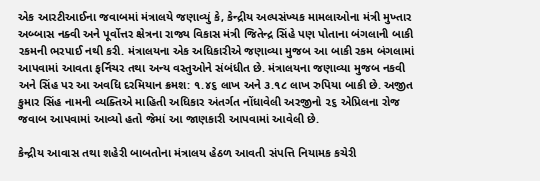એક આરટીઆઈના જવાબમાં મંત્રાલયે જણાવ્યું કે, કેન્દ્રીય અલ્પસંખ્યક મામલાઓના મંત્રી મુખ્તાર અબ્બાસ નક્વી અને પૂર્વોત્તર ક્ષેત્રના રાજ્ય વિકાસ મંત્રી જિતેન્દ્ર સિંહે પણ પોતાના બંગલાની બાકી રકમની ભરપાઈ નથી કરી. મંત્રાલયના એક અધિકારીએ જણાવ્યા મુજબ આ બાકી રકમ બંગલામાં આપવામાં આવતા ફર્નિચર તથા અન્ય વસ્તુઓને સંબંધીત છે. મંત્રાલયના જણાવ્યા મુજબ નકવી અને સિંહ પર આ અવધિ દરમિયાન ક્રમશ: ૧.૪૬ લાખ અને ૩.૧૮ લાખ રુપિયા બાકી છે. અજીત કુમાર સિંહ નામની વ્યક્તિએ માહિતી અધિકાર અંતર્ગત નોંધાવેલી અરજીનો ૨૬ એપ્રિલના રોજ જવાબ આપવામાં આવ્યો હતો જેમાં આ જાણકારી આપવામાં આવેલી છે.

કેન્દ્રીય આવાસ તથા શહેરી બાબતોના મંત્રાલય હેઠળ આવતી સંપત્તિ નિયામક કચેરી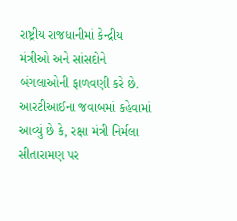રાષ્ટ્રીય રાજધાનીમાં કેન્દ્રીય મંત્રીઓ અને સાંસદોને બંગલાઓની ફાળવણી કરે છે. આરટીઆઈના જવાબમાં કહેવામાં આવ્યું છે કે, રક્ષા મંત્રી નિર્મલા સીતારામણ પર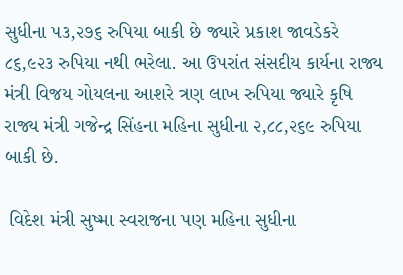સુધીના ૫૩,૨૭૬ રુપિયા બાકી છે જ્યારે પ્રકાશ જાવડેકરે ૮૬,૯૨૩ રુપિયા નથી ભરેલા. આ ઉપરાંત સંસદીય કાર્યના રાજ્ય મંત્રી વિજય ગોયલના આશરે ત્રણ લાખ રુપિયા જ્યારે કૃષિ રાજ્ય મંત્રી ગજેન્દ્ર સિંહના મહિના સુધીના ૨,૮૮,૨૬૯ રુપિયા બાકી છે.

 વિદેશ મંત્રી સુષ્મા સ્વરાજના પણ મહિના સુધીના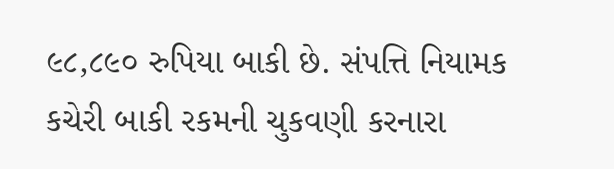૯૮,૮૯૦ રુપિયા બાકી છે. સંપત્તિ નિયામક કચેરી બાકી રકમની ચુકવણી કરનારા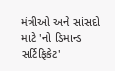મંત્રીઓ અને સાંસદો માટે 'નો ડિમાન્ડ સર્ટિફિકેટ'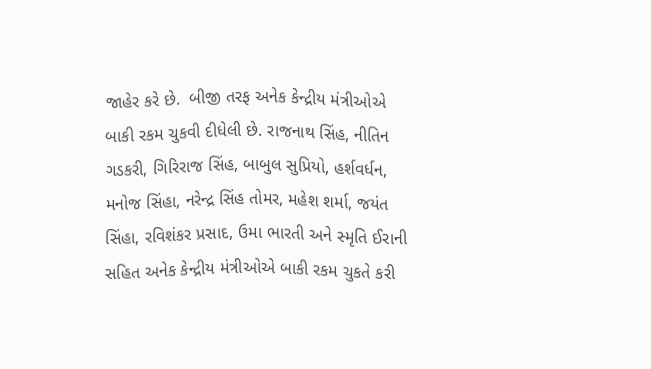જાહેર કરે છે.  બીજી તરફ અનેક કેન્દ્રીય મંત્રીઓએ બાકી રકમ ચુકવી દીધેલી છે. રાજનાથ સિંહ, નીતિન ગડકરી, ગિરિરાજ સિંહ, બાબુલ સુપ્રિયો, હર્શવર્ધન, મનોજ સિંહા, નરેન્દ્ર સિંહ તોમર, મહેશ શર્મા, જયંત સિંહા, રવિશંકર પ્રસાદ, ઉમા ભારતી અને સ્મૃતિ ઈરાની સહિત અનેક કેન્દ્રીય મંત્રીઓએ બાકી રકમ ચુકતે કરી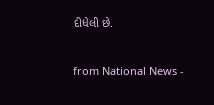દીધેલી છે.



from National News -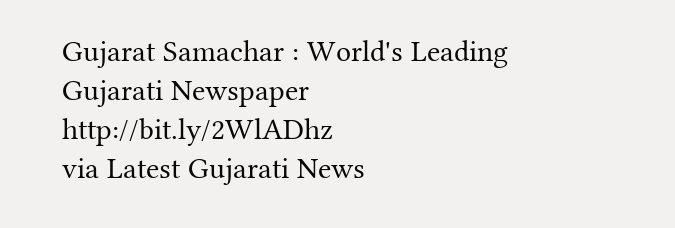Gujarat Samachar : World's Leading Gujarati Newspaper http://bit.ly/2WlADhz
via Latest Gujarati News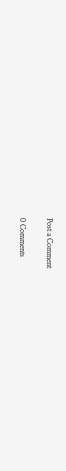Post a Comment

0 Comments